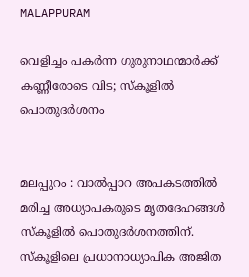MALAPPURAM

വെളിച്ചം പകർന്ന ഗുരുനാഥന്മാർക്ക് കണ്ണീരോടെ വിട; സ്കൂളിൽ പൊതുദർശനം


മലപ്പുറം : വാല്‍പ്പാറ അപകടത്തില്‍ മരിച്ച അധ്യാപകരുടെ മൃതദേഹങ്ങൾ സ്കൂളിൽ പൊതുദർശനത്തിന്. സ്‌കൂളിലെ പ്രധാനാധ്യാപിക അജിത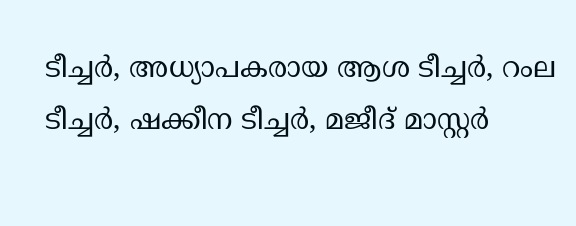ടീച്ചര്‍, അധ്യാപകരായ ആശ ടീച്ചര്‍, റംല ടീച്ചര്‍, ഷക്കീന ടീച്ചര്‍, മജീദ് മാസ്റ്റര്‍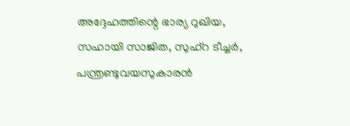അദ്ദേഹത്തിന്റെ ഭാര്യ റുഖിയ, സഹായി സാജിത, സുഹ്‌റ ടീച്ചര്‍, പന്ത്രണ്ടുവയസുകാരന്‍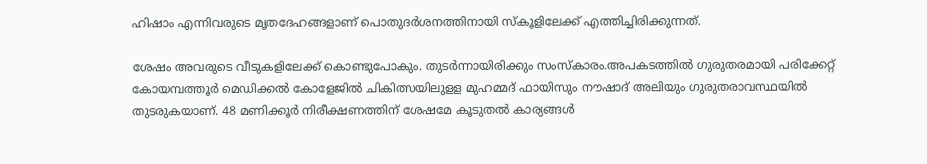ഹിഷാം എന്നിവരുടെ മൃതദേഹങ്ങളാണ് പൊതുദര്‍ശനത്തിനായി സ്‌കൂളിലേക്ക് എത്തിച്ചിരിക്കുന്നത്.

ശേഷം അവരുടെ വീടുകളിലേക്ക് കൊണ്ടുപോകും. തുടർന്നായിരിക്കും സംസ്കാരം.അപകടത്തിൽ ഗുരുതരമായി പരിക്കേറ്റ് കോയമ്പത്തൂർ മെഡിക്കൽ കോളേജിൽ ചികിത്സയിലുളള മുഹമ്മദ് ഫായിസും നൗഷാദ് അലിയും ഗുരുതരാവസ്ഥയിൽ തുടരുകയാണ്. 48 മണിക്കൂർ നിരീക്ഷണത്തിന് ശേഷമേ കൂടുതൽ കാര്യങ്ങൾ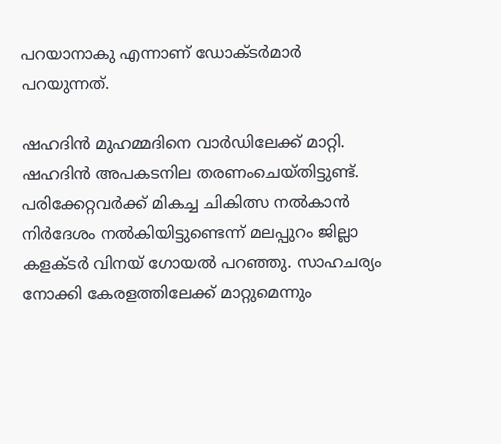പറയാനാകു എന്നാണ് ഡോക്ടർമാർ പറയുന്നത്.

ഷഹദിൻ മുഹമ്മദിനെ വാർഡിലേക്ക് മാറ്റി. ഷഹദിൻ അപകടനില തരണംചെയ്തിട്ടുണ്ട്. പരിക്കേറ്റവർക്ക് മികച്ച ചികിത്സ നൽകാൻ നിർദേശം നൽകിയിട്ടുണ്ടെന്ന് മലപ്പുറം ജില്ലാ കളക്ടർ വിനയ് ഗോയൽ പറഞ്ഞു. സാഹചര്യം നോക്കി കേരളത്തിലേക്ക് മാറ്റുമെന്നും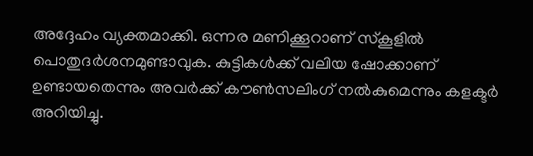അദ്ദേഹം വ്യക്തമാക്കി. ഒന്നര മണിക്കൂറാണ് സ്‌കൂളിൽ പൊതുദർശനമുണ്ടാവുക. കുട്ടികൾക്ക് വലിയ ഷോക്കാണ് ഉണ്ടായതെന്നും അവർക്ക് കൗൺസലിംഗ് നൽകുമെന്നും കളക്ടർ അറിയിച്ചു.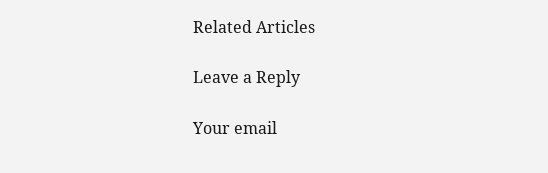Related Articles

Leave a Reply

Your email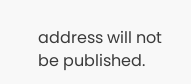address will not be published.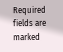Required fields are marked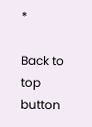*

Back to top button